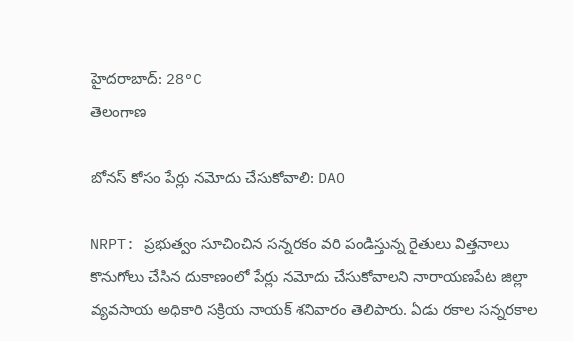హైదరాబాద్: 28°C
తెలంగాణ

బోనస్ కోసం పేర్లు నమోదు చేసుకోవాలి: DAO

NRPT: ప్రభుత్వం సూచించిన సన్నరకం వరి పండిస్తున్న రైతులు విత్తనాలు కొనుగోలు చేసిన దుకాణంలో పేర్లు నమోదు చేసుకోవాలని నారాయణపేట జిల్లా వ్యవసాయ అధికారి సక్రియ నాయక్ శనివారం తెలిపారు. ఏడు రకాల సన్నరకాల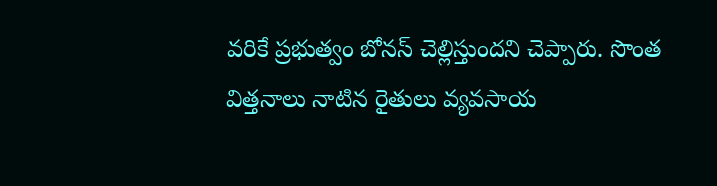వరికే ప్రభుత్వం బోనస్ చెల్లిస్తుందని చెప్పారు. సొంత విత్తనాలు నాటిన రైతులు వ్యవసాయ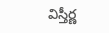విస్తీర్ణ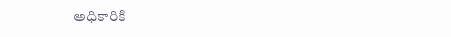అధికారికి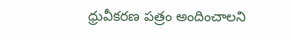ధ్రువీకరణ పత్రం అందించాలని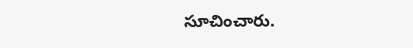సూచించారు.